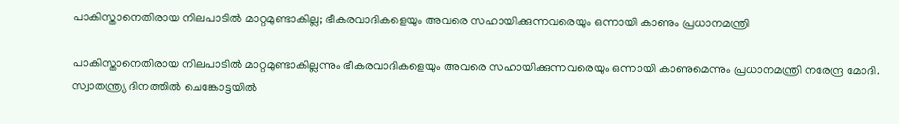പാകിസ്താനെതിരായ നിലപാടില്‍ മാറ്റമുണ്ടാകില്ല; ഭീകരവാദികളെയും അവരെ സഹായിക്കുന്നവരെയും ഒന്നായി കാണും പ്രധാനമന്ത്രി

പാകിസ്താനെതിരായ നിലപാടില്‍ മാറ്റമുണ്ടാകില്ലന്നും ഭീകരവാദികളെയും അവരെ സഹായിക്കുന്നവരെയും ഒന്നായി കാണുമെന്നും പ്രധാനമന്ത്രി നരേന്ദ്ര മോദി. സ്വാതന്ത്ര്യ ദിനത്തില്‍ ചെങ്കോട്ടയില്‍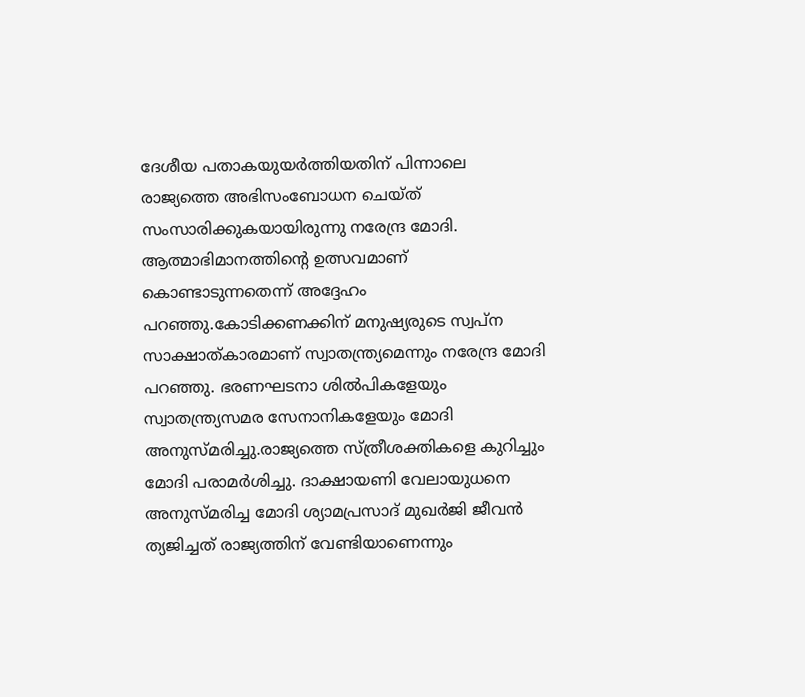ദേശീയ പതാകയുയര്‍ത്തിയതിന് പിന്നാലെ രാജ്യത്തെ അഭിസംബോധന ചെയ്ത് സംസാരിക്കുകയായിരുന്നു നരേന്ദ്ര മോദി. ആത്മാഭിമാനത്തിന്റെ ഉത്സവമാണ് കൊണ്ടാടുന്നതെന്ന് അദ്ദേഹം പറഞ്ഞു.കോടിക്കണക്കിന് മനുഷ്യരുടെ സ്വപ്ന സാക്ഷാത്കാരമാണ് സ്വാതന്ത്ര്യമെന്നും നരേന്ദ്ര മോദി പറഞ്ഞു. ഭരണഘടനാ ശില്‍പികളേയും സ്വാതന്ത്ര്യസമര സേനാനികളേയും മോദി അനുസ്മരിച്ചു.രാജ്യത്തെ സ്ത്രീശക്തികളെ കുറിച്ചും മോദി പരാമര്‍ശിച്ചു. ദാക്ഷായണി വേലായുധനെ അനുസ്മരിച്ച മോദി ശ്യാമപ്രസാദ് മുഖര്‍ജി ജീവന്‍ ത്യജിച്ചത് രാജ്യത്തിന് വേണ്ടിയാണെന്നും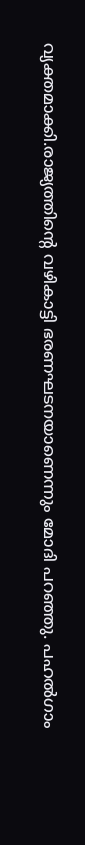വ്യക്തമാക്കി.രാജ്യത്തിന്റെ വഴികാട്ടി ഭരണഘടനയാണെന്നും മോദി പറഞ്ഞു. പഹല്‍ഗാം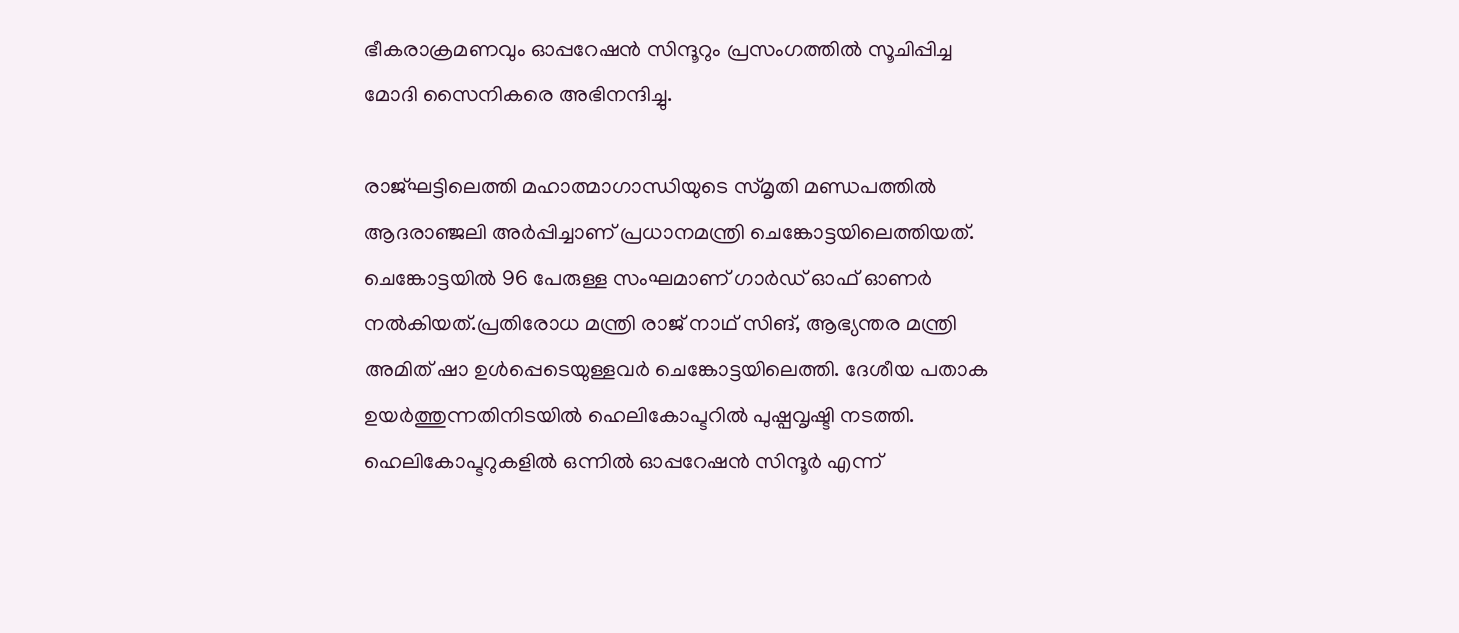ഭീകരാക്രമണവും ഓപ്പറേഷന്‍ സിന്ദൂറും പ്രസംഗത്തില്‍ സൂചിപ്പിച്ച മോദി സൈനികരെ അഭിനന്ദിച്ചു.

രാജ്ഘട്ടിലെത്തി മഹാത്മാഗാന്ധിയുടെ സ്മൃതി മണ്ഡപത്തില്‍ ആദരാഞ്ജലി അര്‍പ്പിച്ചാണ് പ്രധാനമന്ത്രി ചെങ്കോട്ടയിലെത്തിയത്. ചെങ്കോട്ടയില്‍ 96 പേരുള്ള സംഘമാണ് ഗാര്‍ഡ് ഓഫ് ഓണര്‍ നല്‍കിയത്.പ്രതിരോധ മന്ത്രി രാജ് നാഥ് സിങ്, ആഭ്യന്തര മന്ത്രി അമിത് ഷാ ഉള്‍പ്പെടെയുള്ളവര്‍ ചെങ്കോട്ടയിലെത്തി. ദേശീയ പതാക ഉയര്‍ത്തുന്നതിനിടയില്‍ ഹെലികോപ്ടറില്‍ പുഷ്പവൃഷ്ടി നടത്തി. ഹെലികോപ്ടറുകളില്‍ ഒന്നില്‍ ഓപ്പറേഷന്‍ സിന്ദൂര്‍ എന്ന്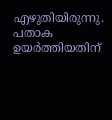എഴുതിയിരുന്നു. പതാക ഉയര്‍ത്തിയതിന്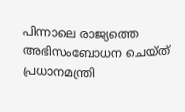പിന്നാലെ രാജ്യത്തെ അഭിസംബോധന ചെയ്ത് പ്രധാനമന്ത്രി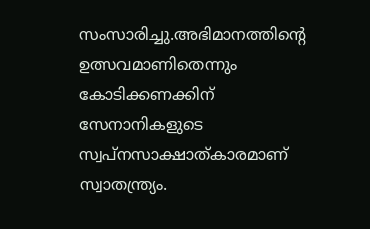സംസാരിച്ചു.അഭിമാനത്തിന്റെ ഉത്സവമാണിതെന്നും കോടിക്കണക്കിന് സേനാനികളുടെ സ്വപ്നസാക്ഷാത്കാരമാണ് സ്വാതന്ത്ര്യം.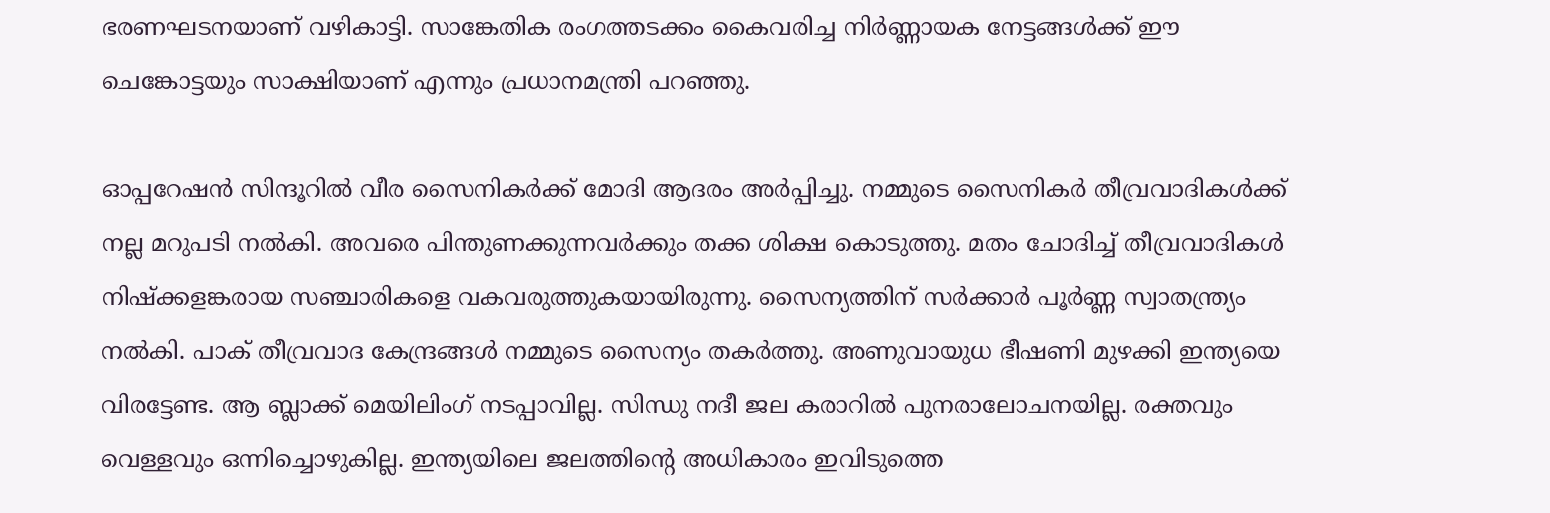ഭരണഘടനയാണ് വഴികാട്ടി. സാങ്കേതിക രംഗത്തടക്കം കൈവരിച്ച നിര്‍ണ്ണായക നേട്ടങ്ങള്‍ക്ക് ഈ ചെങ്കോട്ടയും സാക്ഷിയാണ് എന്നും പ്രധാനമന്ത്രി പറഞ്ഞു.

ഓപ്പറേഷന്‍ സിന്ദൂറില്‍ വീര സൈനികര്‍ക്ക് മോദി ആദരം അര്‍പ്പിച്ചു. നമ്മുടെ സൈനികര്‍ തീവ്രവാദികള്‍ക്ക് നല്ല മറുപടി നല്‍കി. അവരെ പിന്തുണക്കുന്നവര്‍ക്കും തക്ക ശിക്ഷ കൊടുത്തു. മതം ചോദിച്ച് തീവ്രവാദികള്‍ നിഷ്‌ക്കളങ്കരായ സഞ്ചാരികളെ വകവരുത്തുകയായിരുന്നു. സൈന്യത്തിന് സര്‍ക്കാര്‍ പൂര്‍ണ്ണ സ്വാതന്ത്ര്യം നല്‍കി. പാക് തീവ്രവാദ കേന്ദ്രങ്ങള്‍ നമ്മുടെ സൈന്യം തകര്‍ത്തു. അണുവായുധ ഭീഷണി മുഴക്കി ഇന്ത്യയെ വിരട്ടേണ്ട. ആ ബ്ലാക്ക് മെയിലിംഗ് നടപ്പാവില്ല. സിന്ധു നദീ ജല കരാറില്‍ പുനരാലോചനയില്ല. രക്തവും വെള്ളവും ഒന്നിച്ചൊഴുകില്ല. ഇന്ത്യയിലെ ജലത്തിന്റെ അധികാരം ഇവിടുത്തെ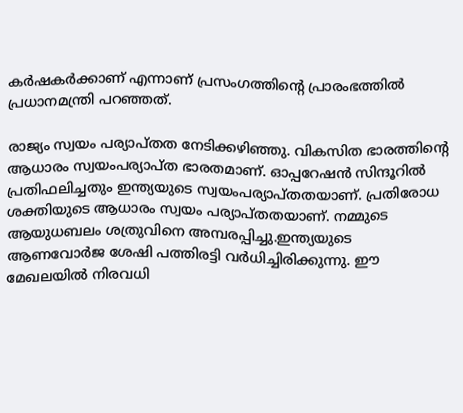കര്‍ഷകര്‍ക്കാണ് എന്നാണ് പ്രസംഗത്തിന്റെ പ്രാരംഭത്തില്‍ പ്രധാനമന്ത്രി പറഞ്ഞത്.

രാജ്യം സ്വയം പര്യാപ്തത നേടിക്കഴിഞ്ഞു. വികസിത ഭാരത്തിന്റെ ആധാരം സ്വയംപര്യാപ്ത ഭാരതമാണ്. ഓപ്പറേഷന്‍ സിന്ദൂറില്‍ പ്രതിഫലിച്ചതും ഇന്ത്യയുടെ സ്വയംപര്യാപ്തതയാണ്. പ്രതിരോധ ശക്തിയുടെ ആധാരം സ്വയം പര്യാപ്തതയാണ്. നമ്മുടെ ആയുധബലം ശത്രുവിനെ അമ്പരപ്പിച്ചു.ഇന്ത്യയുടെ ആണവോര്‍ജ ശേഷി പത്തിരട്ടി വര്‍ധിച്ചിരിക്കുന്നു. ഈ മേഖലയില്‍ നിരവധി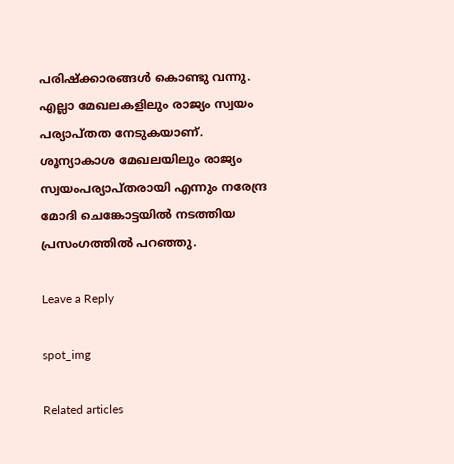പരിഷ്‌ക്കാരങ്ങള്‍ കൊണ്ടു വന്നു. എല്ലാ മേഖലകളിലും രാജ്യം സ്വയം പര്യാപ്തത നേടുകയാണ്. ശൂന്യാകാശ മേഖലയിലും രാജ്യം സ്വയംപര്യാപ്തരായി എന്നും നരേന്ദ്ര മോദി ചെങ്കോട്ടയില്‍ നടത്തിയ പ്രസംഗത്തില്‍ പറഞ്ഞു.

Leave a Reply

spot_img

Related articles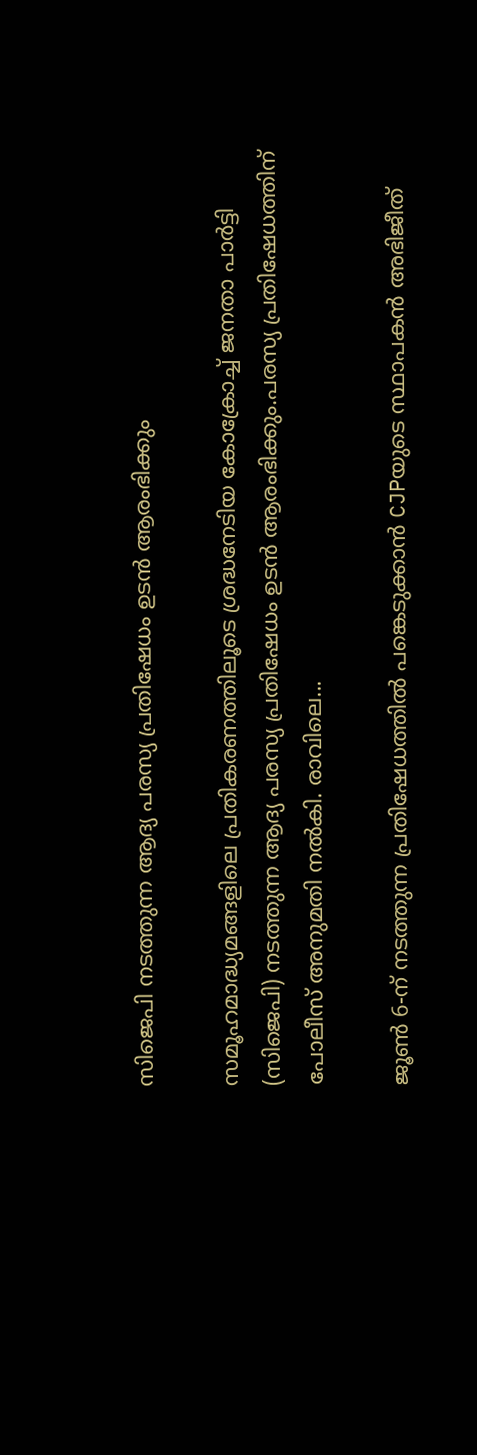സിജെപി നടത്തുന്ന ആദ്യ പരസ്യ പ്രതിഷേധം ഉടൻ ആരംഭിക്കും

സമൂഹമാദ്ധ്യമങ്ങളിലെ പ്രതികരണത്തിലൂടെ ശ്രദ്ധനേടിയ കോക്രോച്ച്‌ ജനതാ പാർട്ടി (സിജെപി) നടത്തുന്ന ആദ്യ പരസ്യ പ്രതിഷേധം ഉടൻ ആരംഭിക്കും.പരസ്യ പ്രതിഷേധത്തിന് പോലീസ് അനുമതി നൽകി. രാവിലെ...

ജൂണ്‍ 6-ന് നടത്തുന്ന പ്രതിഷേധത്തില്‍ പങ്കെടുക്കാൻ CJPയുടെ സ്ഥാപകൻ അഭിജീത്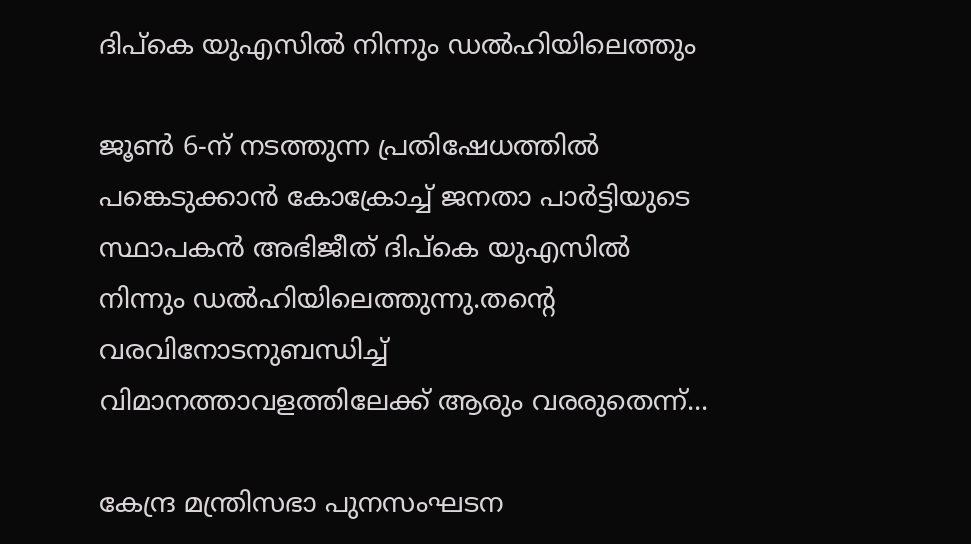ദിപ്കെ യുഎസില്‍ നിന്നും ഡല്‍ഹിയിലെത്തും

ജൂണ്‍ 6-ന് നടത്തുന്ന പ്രതിഷേധത്തില്‍ പങ്കെടുക്കാൻ കോക്രോച്ച്‌ ജനതാ പാർട്ടിയുടെ സ്ഥാപകൻ അഭിജീത് ദിപ്കെ യുഎസില്‍ നിന്നും ഡല്‍ഹിയിലെത്തുന്നു.തന്റെ വരവിനോടനുബന്ധിച്ച്‌ വിമാനത്താവളത്തിലേക്ക് ആരും വരരുതെന്ന്...

കേന്ദ്ര മന്ത്രിസഭാ പുനസംഘടന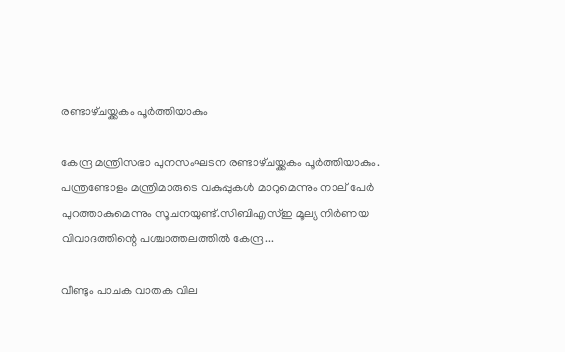രണ്ടാഴ്‌ചയ്ക്കകം പൂർത്തിയാകും

കേന്ദ്ര മന്ത്രിസഭാ പുനസംഘടന രണ്ടാഴ്‌ചയ്ക്കകം പൂർത്തിയാകും. പന്ത്രണ്ടോളം മന്ത്രിമാരുടെ വകുപ്പുകൾ മാറുമെന്നും നാല് പേർ പുറത്താകുമെന്നും സൂചനയുണ്ട്.സിബിഎസ്ഇ മൂല്യ നിർണയ വിവാദത്തിന്റെ പശ്ചാത്തലത്തിൽ കേന്ദ്ര...

വീണ്ടും പാചക വാതക വില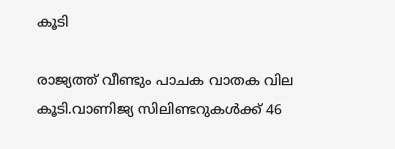കൂടി

രാജ്യത്ത് വീണ്ടും പാചക വാതക വില കൂടി.വാണിജ്യ സിലിണ്ടറുകള്‍ക്ക് 46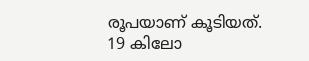രൂപയാണ് കൂടിയത്. 19 കിലോ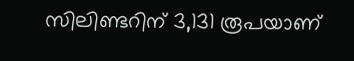സിലിണ്ടറിന് 3,131 രൂപയാണ്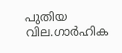പുതിയ വില.ഗാര്‍ഹിക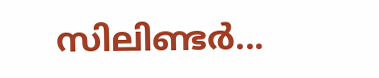സിലിണ്ടര്‍...